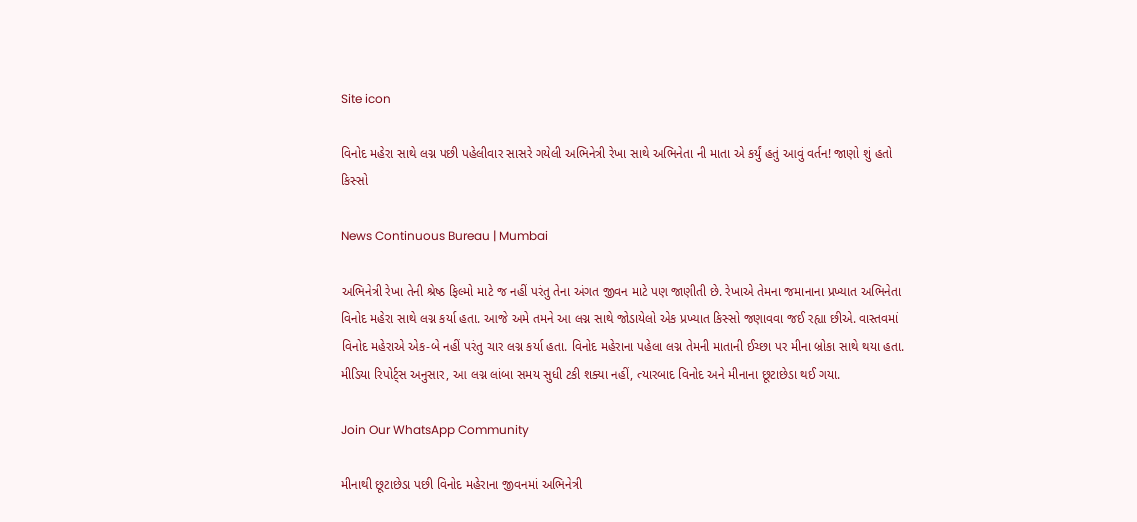Site icon

વિનોદ મહેરા સાથે લગ્ન પછી પહેલીવાર સાસરે ગયેલી અભિનેત્રી રેખા સાથે અભિનેતા ની માતા એ કર્યું હતું આવું વર્તન! જાણો શું હતો કિસ્સો

News Continuous Bureau | Mumbai

અભિનેત્રી રેખા તેની શ્રેષ્ઠ ફિલ્મો માટે જ નહીં પરંતુ તેના અંગત જીવન માટે પણ જાણીતી છે. રેખાએ તેમના જમાનાના પ્રખ્યાત અભિનેતા વિનોદ મહેરા સાથે લગ્ન કર્યા હતા. આજે અમે તમને આ લગ્ન સાથે જોડાયેલો એક પ્રખ્યાત કિસ્સો જણાવવા જઈ રહ્યા છીએ. વાસ્તવમાં વિનોદ મહેરાએ એક-બે નહીં પરંતુ ચાર લગ્ન કર્યા હતા. વિનોદ મહેરાના પહેલા લગ્ન તેમની માતાની ઈચ્છા પર મીના બ્રોકા સાથે થયા હતા. મીડિયા રિપોર્ટ્સ અનુસાર, આ લગ્ન લાંબા સમય સુધી ટકી શક્યા નહીં, ત્યારબાદ વિનોદ અને મીનાના છૂટાછેડા થઈ ગયા.

Join Our WhatsApp Community

મીનાથી છૂટાછેડા પછી વિનોદ મહેરાના જીવનમાં અભિનેત્રી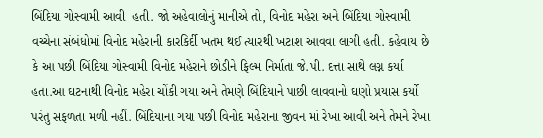બિંદિયા ગોસ્વામી આવી  હતી. જો અહેવાલોનું માનીએ તો, વિનોદ મહેરા અને બિંદિયા ગોસ્વામી વચ્ચેના સંબંધોમાં વિનોદ મહેરાની કારકિર્દી ખતમ થઈ ત્યારથી ખટાશ આવવા લાગી હતી. કહેવાય છે કે આ પછી બિંદિયા ગોસ્વામી વિનોદ મહેરાને છોડીને ફિલ્મ નિર્માતા જે.પી. દત્તા સાથે લગ્ન કર્યા હતા.આ ઘટનાથી વિનોદ મહેરા ચોંકી ગયા અને તેમણે બિંદિયાને પાછી લાવવાનો ઘણો પ્રયાસ કર્યો પરંતુ સફળતા મળી નહીં. બિંદિયાના ગયા પછી વિનોદ મહેરાના જીવન માં રેખા આવી અને તેમને રેખા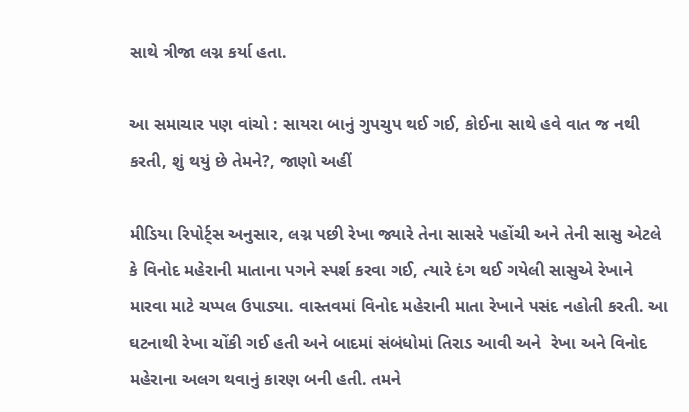સાથે ત્રીજા લગ્ન કર્યા હતા.

આ સમાચાર પણ વાંચો : સાયરા બાનું ગુપચુપ થઈ ગઈ, કોઈના સાથે હવે વાત જ નથી કરતી, શું થયું છે તેમને?, જાણો અહીં

મીડિયા રિપોર્ટ્સ અનુસાર, લગ્ન પછી રેખા જ્યારે તેના સાસરે પહોંચી અને તેની સાસુ એટલે કે વિનોદ મહેરાની માતાના પગને સ્પર્શ કરવા ગઈ, ત્યારે દંગ થઈ ગયેલી સાસુએ રેખાને મારવા માટે ચપ્પલ ઉપાડ્યા. વાસ્તવમાં વિનોદ મહેરાની માતા રેખાને પસંદ નહોતી કરતી. આ ઘટનાથી રેખા ચોંકી ગઈ હતી અને બાદમાં સંબંધોમાં તિરાડ આવી અને  રેખા અને વિનોદ મહેરાના અલગ થવાનું કારણ બની હતી. તમને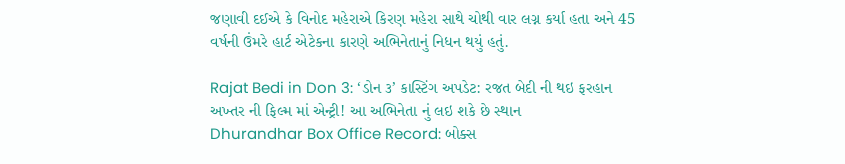જણાવી દઈએ કે વિનોદ મહેરાએ કિરણ મહેરા સાથે ચોથી વાર લગ્ન કર્યા હતા અને 45 વર્ષની ઉંમરે હાર્ટ એટેકના કારણે અભિનેતાનું નિધન થયું હતું.

Rajat Bedi in Don 3: ‘ડોન ૩’ કાસ્ટિંગ અપડેટ: રજત બેદી ની થઇ ફરહાન અખ્તર ની ફિલ્મ માં એન્ટ્રી! આ અભિનેતા નું લઇ શકે છે સ્થાન
Dhurandhar Box Office Record: બોક્સ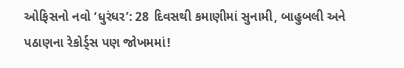ઓફિસનો નવો ‘ધુરંધર’: 28 દિવસથી કમાણીમાં સુનામી, બાહુબલી અને પઠાણના રેકોર્ડ્સ પણ જોખમમાં!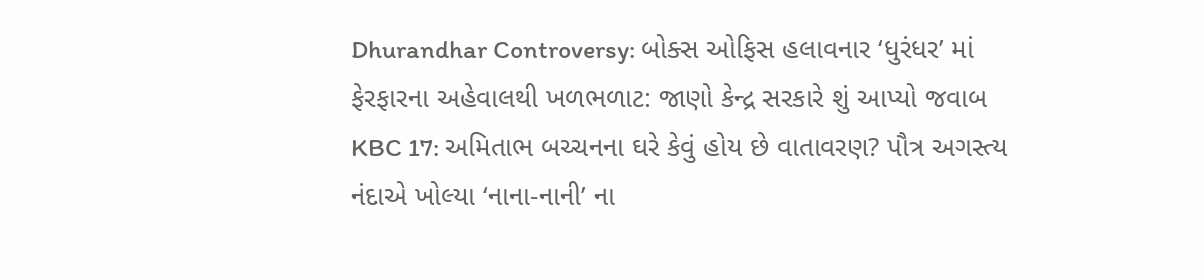Dhurandhar Controversy: બોક્સ ઓફિસ હલાવનાર ‘ધુરંધર’ માં ફેરફારના અહેવાલથી ખળભળાટ: જાણો કેન્દ્ર સરકારે શું આપ્યો જવાબ
KBC 17: અમિતાભ બચ્ચનના ઘરે કેવું હોય છે વાતાવરણ? પૌત્ર અગસ્ત્ય નંદાએ ખોલ્યા ‘નાના-નાની’ ના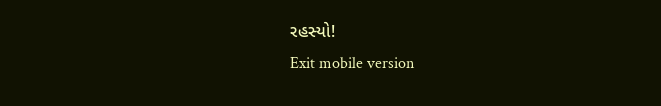રહસ્યો!
Exit mobile version